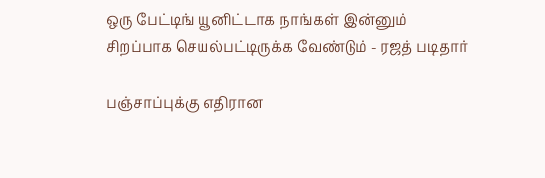ஒரு பேட்டிங் யூனிட்டாக நாங்கள் இன்னும் சிறப்பாக செயல்பட்டிருக்க வேண்டும் - ரஜத் படிதார்

பஞ்சாப்புக்கு எதிரான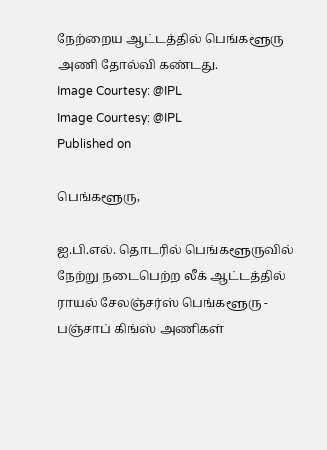நேற்றைய ஆட்டத்தில் பெங்களூரு அணி தோல்வி கண்டது.
Image Courtesy: @IPL
Image Courtesy: @IPL
Published on

பெங்களூரு,

ஐ.பி.எல். தொடரில் பெங்களூருவில் நேற்று நடைபெற்ற லீக் ஆட்டத்தில் ராயல் சேலஞ்சர்ஸ் பெங்களூரு - பஞ்சாப் கிங்ஸ் அணிகள்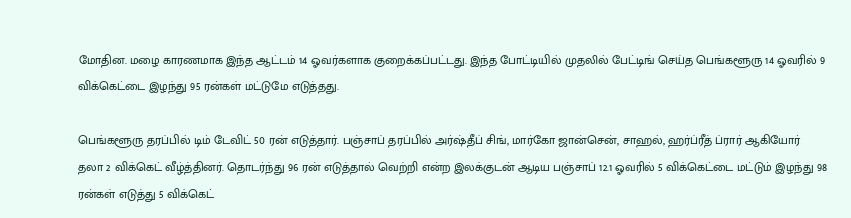மோதின. மழை காரணமாக இந்த ஆட்டம் 14 ஓவர்களாக குறைக்கப்பட்டது. இந்த போட்டியில் முதலில் பேட்டிங் செய்த பெங்களூரு 14 ஓவரில் 9 விக்கெட்டை இழந்து 95 ரன்கள் மட்டுமே எடுத்தது.

பெங்களூரு தரப்பில் டிம் டேவிட் 50 ரன் எடுத்தார். பஞ்சாப் தரப்பில் அர்ஷ்தீப் சிங், மார்கோ ஜான்சென், சாஹல், ஹர்ப்ரீத் ப்ரார் ஆகியோர் தலா 2 விக்கெட் வீழ்த்தினர். தொடர்ந்து 96 ரன் எடுத்தால் வெற்றி என்ற இலக்குடன் ஆடிய பஞ்சாப் 12.1 ஓவரில் 5 விக்கெட்டை மட்டும் இழந்து 98 ரன்கள் எடுத்து 5 விக்கெட்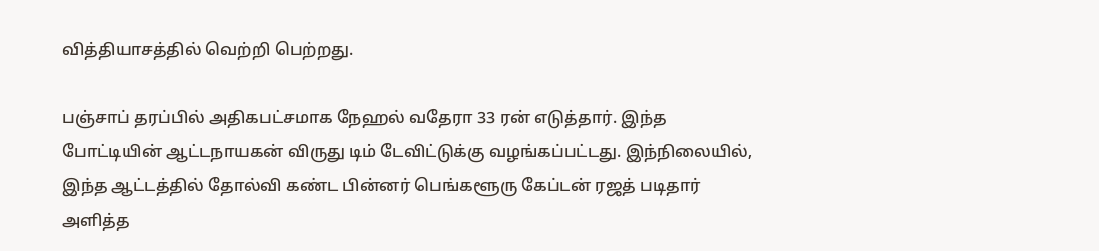வித்தியாசத்தில் வெற்றி பெற்றது.

பஞ்சாப் தரப்பில் அதிகபட்சமாக நேஹல் வதேரா 33 ரன் எடுத்தார். இந்த போட்டியின் ஆட்டநாயகன் விருது டிம் டேவிட்டுக்கு வழங்கப்பட்டது. இந்நிலையில், இந்த ஆட்டத்தில் தோல்வி கண்ட பின்னர் பெங்களூரு கேப்டன் ரஜத் படிதார் அளித்த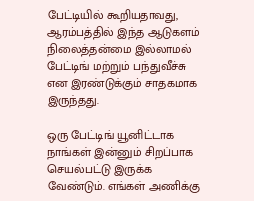பேட்டியில் கூறியதாவது, ஆரம்பத்தில் இந்த ஆடுகளம் நிலைத்தன்மை இல்லாமல் பேட்டிங் மற்றும் பந்துவீச்சு என இரண்டுக்கும் சாதகமாக இருந்தது.

ஒரு பேட்டிங் யூனிட்டாக நாங்கள் இன்னும் சிறப்பாக செயல்பட்டு இருக்க வேண்டும். எங்கள் அணிக்கு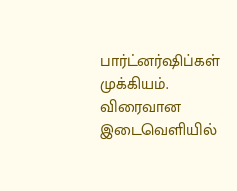பார்ட்னர்ஷிப்கள் முக்கியம். விரைவான இடைவெளியில்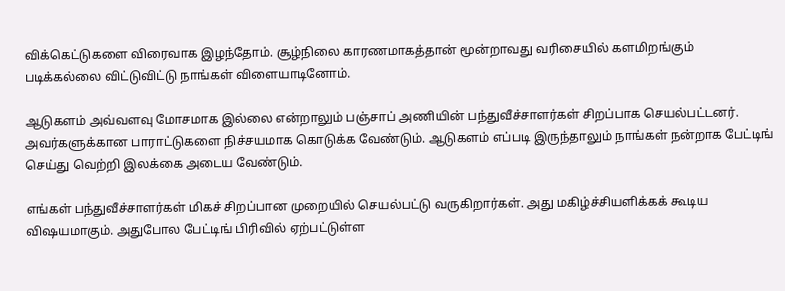விக்கெட்டுகளை விரைவாக இழந்தோம். சூழ்நிலை காரணமாகத்தான் மூன்றாவது வரிசையில் களமிறங்கும் படிக்கல்லை விட்டுவிட்டு நாங்கள் விளையாடினோம்.

ஆடுகளம் அவ்வளவு மோசமாக இல்லை என்றாலும் பஞ்சாப் அணியின் பந்துவீச்சாளர்கள் சிறப்பாக செயல்பட்டனர். அவர்களுக்கான பாராட்டுகளை நிச்சயமாக கொடுக்க வேண்டும். ஆடுகளம் எப்படி இருந்தாலும் நாங்கள் நன்றாக பேட்டிங் செய்து வெற்றி இலக்கை அடைய வேண்டும்.

எங்கள் பந்துவீச்சாளர்கள் மிகச் சிறப்பான முறையில் செயல்பட்டு வருகிறார்கள். அது மகிழ்ச்சியளிக்கக் கூடிய விஷயமாகும். அதுபோல பேட்டிங் பிரிவில் ஏற்பட்டுள்ள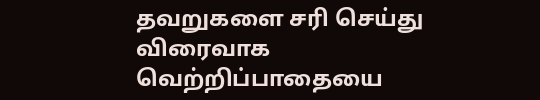தவறுகளை சரி செய்து விரைவாக வெற்றிப்பாதையை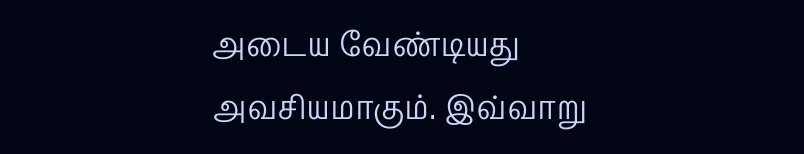அடைய வேண்டியது அவசியமாகும். இவ்வாறு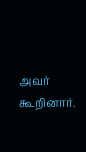அவர் கூறினார்.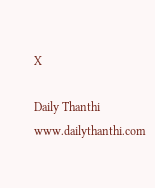X

Daily Thanthi
www.dailythanthi.com